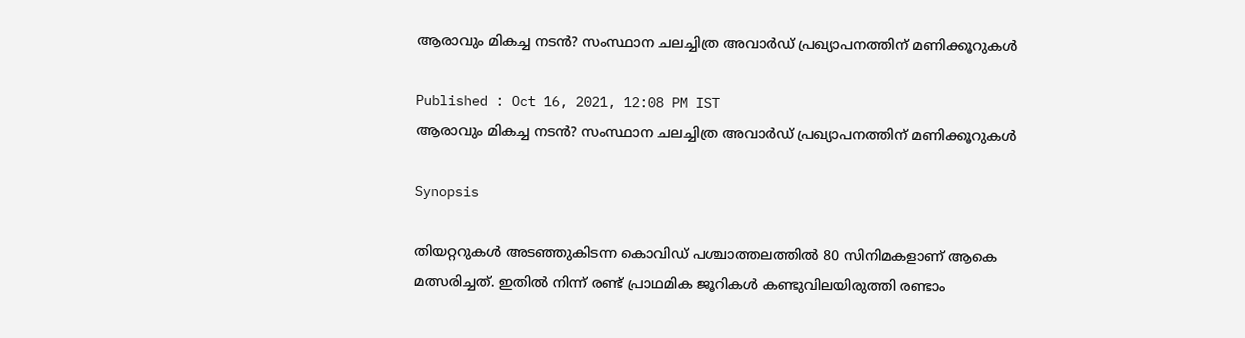ആരാവും മികച്ച നടന്‍? സംസ്ഥാന ചലച്ചിത്ര അവാര്‍ഡ് പ്രഖ്യാപനത്തിന് മണിക്കൂറുകള്‍

Published : Oct 16, 2021, 12:08 PM IST
ആരാവും മികച്ച നടന്‍? സംസ്ഥാന ചലച്ചിത്ര അവാര്‍ഡ് പ്രഖ്യാപനത്തിന് മണിക്കൂറുകള്‍

Synopsis

തിയറ്ററുകള്‍ അടഞ്ഞുകിടന്ന കൊവിഡ് പശ്ചാത്തലത്തില്‍ 80 സിനിമകളാണ് ആകെ മത്സരിച്ചത്. ഇതില്‍ നിന്ന് രണ്ട് പ്രാഥമിക ജൂറികള്‍ കണ്ടുവിലയിരുത്തി രണ്ടാം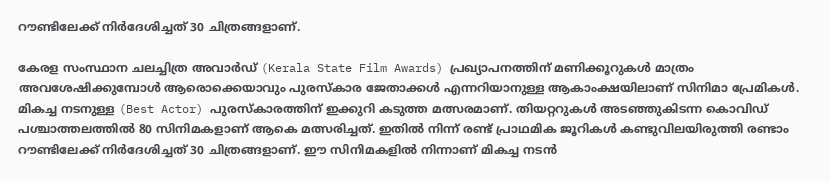റൗണ്ടിലേക്ക് നിര്‍ദേശിച്ചത് 30 ചിത്രങ്ങളാണ്.

കേരള സംസ്ഥാന ചലച്ചിത്ര അവാര്‍ഡ് (Kerala State Film Awards) പ്രഖ്യാപനത്തിന് മണിക്കൂറുകള്‍ മാത്രം അവശേഷിക്കുമ്പോള്‍ ആരൊക്കെയാവും പുരസ്‍കാര ജേതാക്കള്‍ എന്നറിയാനുള്ള ആകാംക്ഷയിലാണ് സിനിമാ പ്രേമികള്‍. മികച്ച നടനുള്ള (Best Actor) പുരസ്‍കാരത്തിന് ഇക്കുറി കടുത്ത മത്സരമാണ്. തിയറ്ററുകള്‍ അടഞ്ഞുകിടന്ന കൊവിഡ് പശ്ചാത്തലത്തില്‍ 80 സിനിമകളാണ് ആകെ മത്സരിച്ചത്. ഇതില്‍ നിന്ന് രണ്ട് പ്രാഥമിക ജൂറികള്‍ കണ്ടുവിലയിരുത്തി രണ്ടാം റൗണ്ടിലേക്ക് നിര്‍ദേശിച്ചത് 30 ചിത്രങ്ങളാണ്. ഈ സിനിമകളില്‍ നിന്നാണ് മികച്ച നടന്‍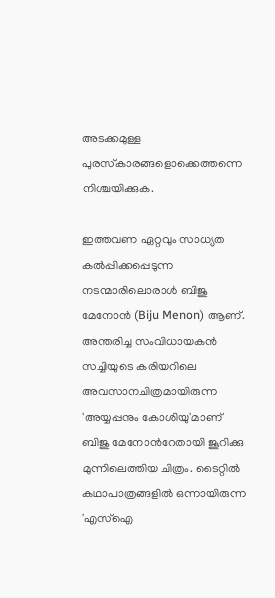അടക്കമുള്ള പുരസ്‍കാരങ്ങളൊക്കെത്തന്നെ നിശ്ചയിക്കുക.

ഇത്തവണ ഏറ്റവും സാധ്യത കല്‍പ്പിക്കപ്പെടുന്ന നടന്മാരിലൊരാള്‍ ബിജു മേനോന്‍ (Biju Menon) ആണ്. അന്തരിച്ച സംവിധായകന്‍ സച്ചിയുടെ കരിയറിലെ അവസാനചിത്രമായിരുന്ന 'അയ്യപ്പനും കോശിയു'മാണ് ബിജു മേനോന്‍റേതായി ജൂറിക്കു മുന്നിലെത്തിയ ചിത്രം. ടൈറ്റില്‍ കഥാപാത്രങ്ങളില്‍ ഒന്നായിരുന്ന 'എസ്ഐ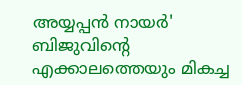അയ്യപ്പന്‍ നായര്‍' ബിജുവിന്‍റെ എക്കാലത്തെയും മികച്ച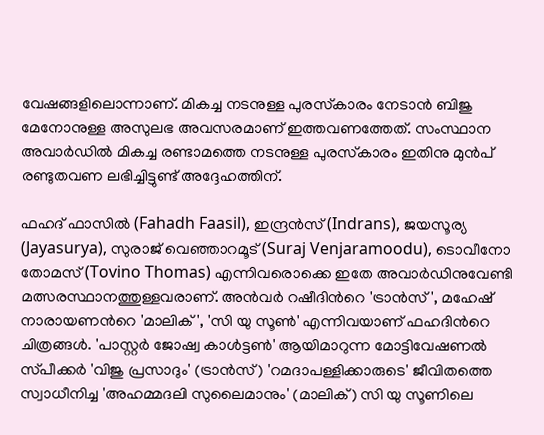വേഷങ്ങളിലൊന്നാണ്. മികച്ച നടനുള്ള പുരസ്‍കാരം നേടാന്‍ ബിജു മേനോനുള്ള അസുലഭ അവസരമാണ് ഇത്തവണത്തേത്. സംസ്ഥാന അവാര്‍ഡില്‍ മികച്ച രണ്ടാമത്തെ നടനുള്ള പുരസ്‍കാരം ഇതിനു മുന്‍പ് രണ്ടുതവണ ലഭിച്ചിട്ടുണ്ട് അദ്ദേഹത്തിന്.

ഫഹദ് ഫാസില്‍ (Fahadh Faasil), ഇന്ദ്രന്‍സ് (Indrans), ജയസൂര്യ (Jayasurya), സുരാജ് വെഞ്ഞാറമൂട് (Suraj Venjaramoodu), ടൊവീനോ തോമസ് (Tovino Thomas) എന്നിവരൊക്കെ ഇതേ അവാര്‍ഡിനുവേണ്ടി മത്സരസ്ഥാനത്തുള്ളവരാണ്. അന്‍വര്‍ റഷീദിന്‍റെ 'ട്രാന്‍സ്', മഹേഷ് നാരായണന്‍റെ 'മാലിക്', 'സി യു സൂണ്‍' എന്നിവയാണ് ഫഹദിന്‍റെ ചിത്രങ്ങള്‍. 'പാസ്റ്റര്‍ ജോഷ്വ കാള്‍ട്ടണ്‍' ആയിമാറുന്ന മോട്ടിവേഷണല്‍ സ്‍പീക്കര്‍ 'വിജു പ്രസാദും' (ട്രാന്‍സ്) 'റമദാപള്ളിക്കാരുടെ' ജീവിതത്തെ സ്വാധീനിച്ച 'അഹമ്മദലി സുലൈമാനും' (മാലിക്) സി യു സൂണിലെ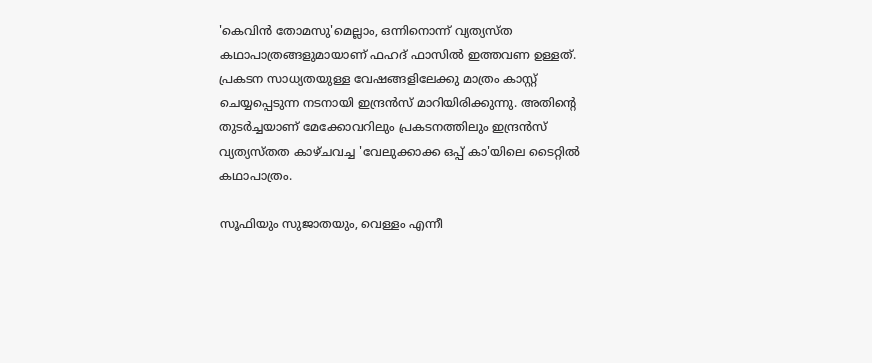'കെവിന്‍ തോമസു'മെല്ലാം, ഒന്നിനൊന്ന് വ്യത്യസ്‍ത കഥാപാത്രങ്ങളുമായാണ് ഫഹദ് ഫാസില്‍ ഇത്തവണ ഉള്ളത്. പ്രകടന സാധ്യതയുള്ള വേഷങ്ങളിലേക്കു മാത്രം കാസ്റ്റ് ചെയ്യപ്പെടുന്ന നടനായി ഇന്ദ്രന്‍സ് മാറിയിരിക്കുന്നു. അതിന്‍റെ തുടര്‍ച്ചയാണ് മേക്കോവറിലും പ്രകടനത്തിലും ഇന്ദ്രന്‍സ് വ്യത്യസ്‍തത കാഴ്ചവച്ച 'വേലുക്കാക്ക ഒപ്പ് കാ'യിലെ ടൈറ്റില്‍ കഥാപാത്രം.

സൂഫിയും സുജാതയും, വെള്ളം എന്നീ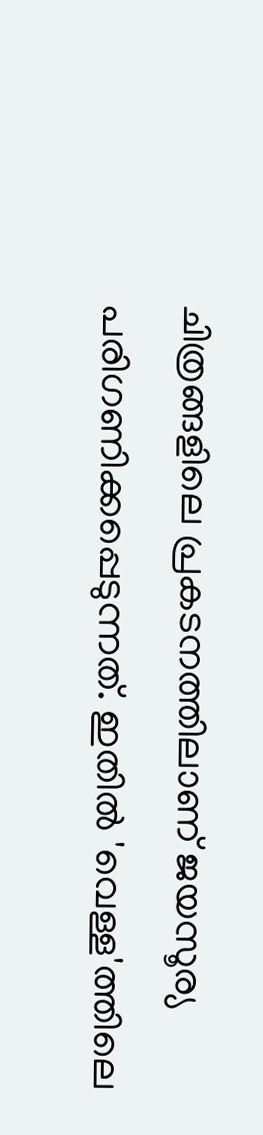ചിത്രങ്ങളിലെ പ്രകടനത്തിലാണ് ജയസൂര്യ പരിഗണിക്കപ്പെടുന്നത്. ഇതില്‍ 'വെള്ള'ത്തിലെ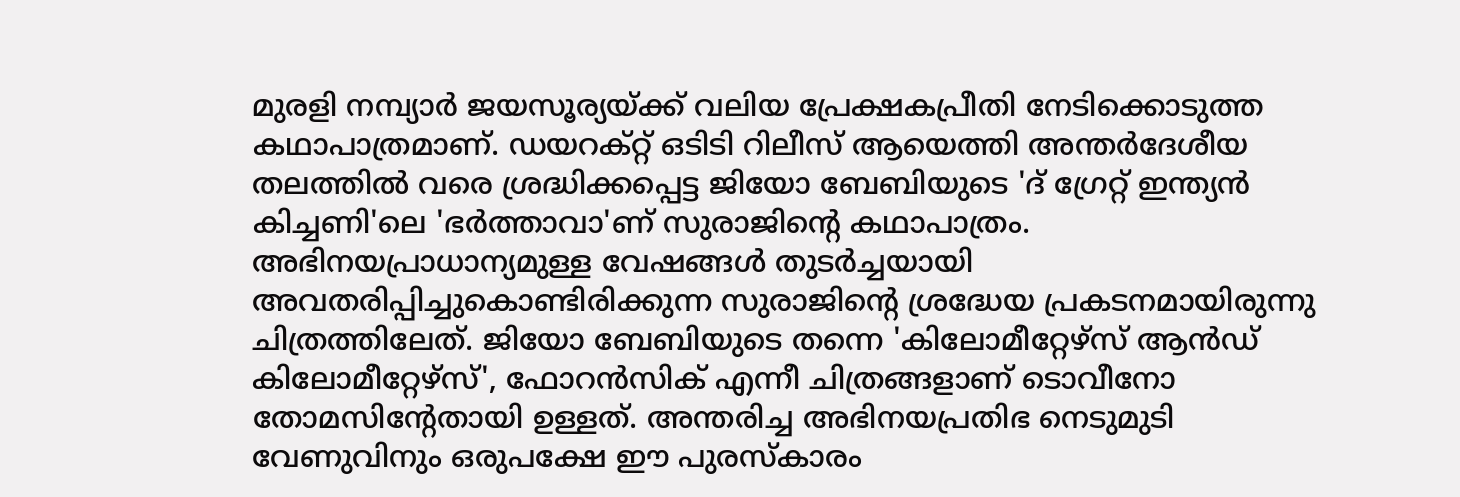മുരളി നമ്പ്യാര്‍ ജയസൂര്യയ്ക്ക് വലിയ പ്രേക്ഷകപ്രീതി നേടിക്കൊടുത്ത കഥാപാത്രമാണ്. ഡയറക്റ്റ് ഒടിടി റിലീസ് ആയെത്തി അന്തര്‍ദേശീയ തലത്തില്‍ വരെ ശ്രദ്ധിക്കപ്പെട്ട ജിയോ ബേബിയുടെ 'ദ് ഗ്രേറ്റ് ഇന്ത്യന്‍ കിച്ചണി'ലെ 'ഭര്‍ത്താവാ'ണ് സുരാജിന്‍റെ കഥാപാത്രം. അഭിനയപ്രാധാന്യമുള്ള വേഷങ്ങള്‍ തുടര്‍ച്ചയായി അവതരിപ്പിച്ചുകൊണ്ടിരിക്കുന്ന സുരാജിന്‍റെ ശ്രദ്ധേയ പ്രകടനമായിരുന്നു ചിത്രത്തിലേത്. ജിയോ ബേബിയുടെ തന്നെ 'കിലോമീറ്റേഴ്സ് ആന്‍ഡ് കിലോമീറ്റേഴ്സ്', ഫോറന്‍സിക് എന്നീ ചിത്രങ്ങളാണ് ടൊവീനോ തോമസിന്‍റേതായി ഉള്ളത്. അന്തരിച്ച അഭിനയപ്രതിഭ നെടുമുടി വേണുവിനും ഒരുപക്ഷേ ഈ പുരസ്‍കാരം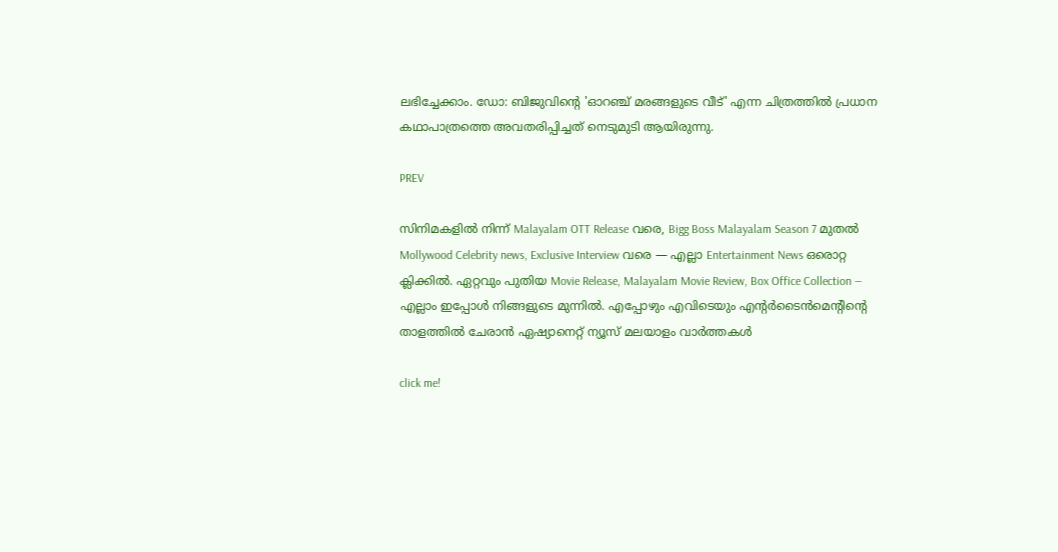ലഭിച്ചേക്കാം. ഡോ: ബിജുവിന്‍റെ 'ഓറഞ്ച് മരങ്ങളുടെ വീട്' എന്ന ചിത്രത്തില്‍ പ്രധാന കഥാപാത്രത്തെ അവതരിപ്പിച്ചത് നെടുമുടി ആയിരുന്നു.

PREV

സിനിമകളിൽ നിന്ന് Malayalam OTT Release വരെ, Bigg Boss Malayalam Season 7 മുതൽ Mollywood Celebrity news, Exclusive Interview വരെ — എല്ലാ Entertainment News ഒരൊറ്റ ക്ലിക്കിൽ. ഏറ്റവും പുതിയ Movie Release, Malayalam Movie Review, Box Office Collection — എല്ലാം ഇപ്പോൾ നിങ്ങളുടെ മുന്നിൽ. എപ്പോഴും എവിടെയും എന്റർടൈൻമെന്റിന്റെ താളത്തിൽ ചേരാൻ ഏഷ്യാനെറ്റ് ന്യൂസ് മലയാളം വാർത്തകൾ

click me!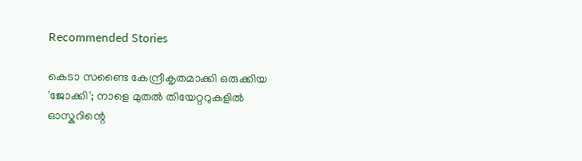Recommended Stories

കെടാ സണ്ടൈ കേന്ദ്രീകൃതമാക്കി ഒരുക്കിയ 'ജോക്കി'; നാളെ മുതൽ തിയേറ്ററുകളിൽ
ഓസ്കറിന്റെ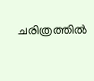ചരിത്രത്തിൽ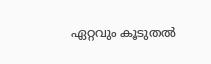ഏറ്റവും കൂടുതൽ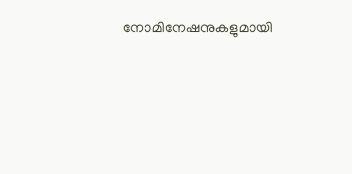നോമിനേഷനുകളുമായി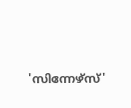'സിന്നേഴ്സ്'